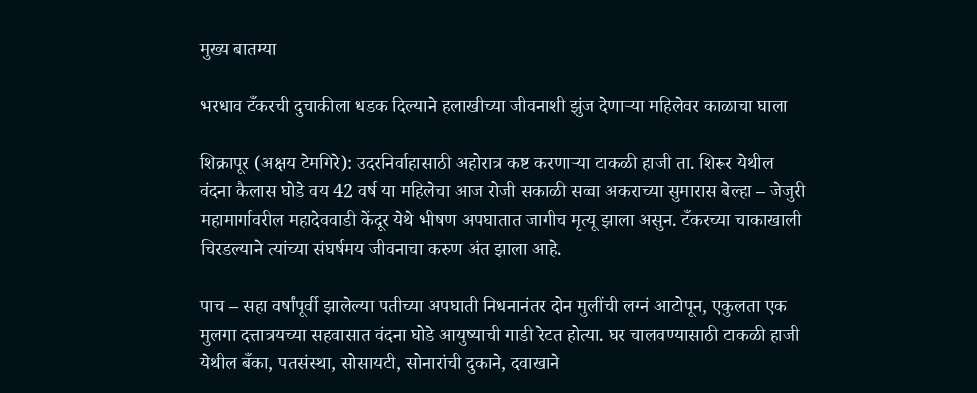मुख्य बातम्या

भरधाव टँकरची दुचाकीला धडक दिल्याने हलाखीच्या जीवनाशी झुंज देणाऱ्या महिलेवर काळाचा घाला

शिक्रापूर (अक्षय टेमगिरे): उदरनिर्वाहासाठी अहोरात्र कष्ट करणाऱ्या टाकळी हाजी ता. शिरूर येथील वंदना कैलास घोडे वय 42 वर्ष या महिलेचा आज रोजी सकाळी सव्वा अकराच्या सुमारास बेल्हा – जेजुरी महामार्गावरील महादेववाडी केंदूर येथे भीषण अपघातात जागीच मृत्यू झाला असुन. टँकरच्या चाकाखाली चिरडल्याने त्यांच्या संघर्षमय जीवनाचा करुण अंत झाला आहे.

पाच – सहा वर्षांपूर्वी झालेल्या पतीच्या अपघाती निधनानंतर दोन मुलींची लग्नं आटोपून, एकुलता एक मुलगा दत्तात्रयच्या सहवासात वंदना घोडे आयुष्याची गाडी रेटत होत्या. घर चालवण्यासाठी टाकळी हाजी येथील बँका, पतसंस्था, सोसायटी, सोनारांची दुकाने, दवाखाने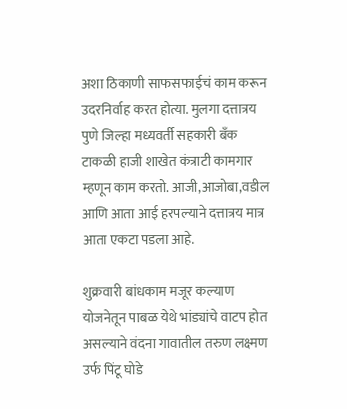अशा ठिकाणी साफसफाईचं काम करून उदरनिर्वाह करत होत्या. मुलगा दत्तात्रय पुणे जिल्हा मध्यवर्ती सहकारी बँक टाकळी हाजी शाखेत कंत्राटी कामगार म्हणून काम करतो. आजी,आजोबा,वडील आणि आता आई हरपल्याने दत्तात्रय मात्र आता एकटा पडला आहे.

शुक्रवारी बांधकाम मजूर कल्याण योजनेतून पाबळ येथे भांड्यांचे वाटप होत असल्याने वंदना गावातील तरुण लक्ष्मण उर्फ पिंटू घोडे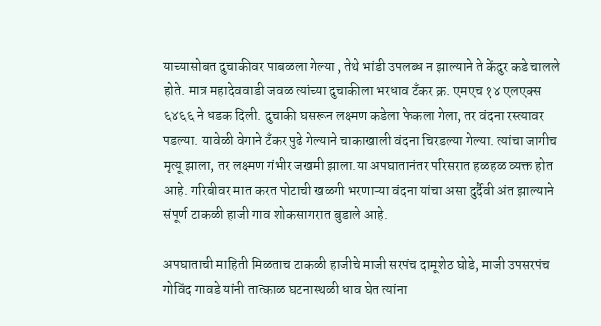याच्यासोबत दुचाकीवर पाबळला गेल्या , तेथे भांडी उपलब्ध न झाल्याने ते केंदुर कडे चालले होते. मात्र महादेववाडी जवळ त्यांच्या दुचाकीला भरधाव टँकर क्र. एमएच १४ एलएक्स ६४६६ ने धडक दिली. दुचाकी घसरून लक्ष्मण कडेला फेकला गेला, तर वंदना रस्त्यावर पडल्या. यावेळी वेगाने टँकर पुढे गेल्याने चाकाखाली वंदना चिरडल्या गेल्या. त्यांचा जागीच मृत्यू झाला, तर लक्ष्मण गंभीर जखमी झाला.या अपघातानंतर परिसरात हळहळ व्यक्त होत आहे. गरिबीवर मात करत पोटाची खळगी भरणाऱ्या वंदना यांचा असा दुर्दैवी अंत झाल्याने संपूर्ण टाकळी हाजी गाव शोकसागरात बुडाले आहे.

अपघाताची माहिती मिळताच टाकळी हाजीचे माजी सरपंच दामूशेठ घोडे, माजी उपसरपंच गोविंद गावडे यांनी तात्काळ घटनास्थळी धाव घेत त्यांना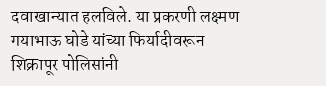दवाखान्यात हलविले. या प्रकरणी लक्ष्मण गयाभाऊ घोडे यांच्या फिर्यादीवरून शिक्रापूर पोलिसांनी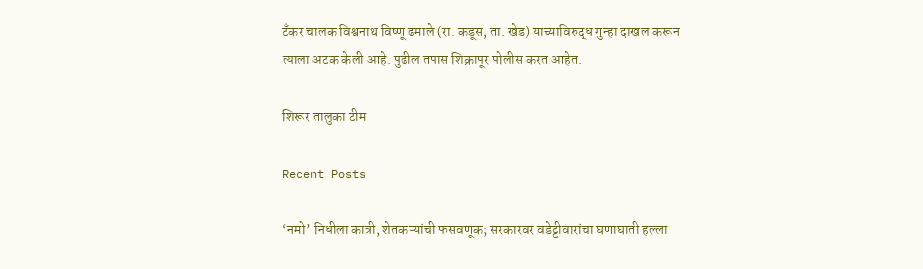टँकर चालक विश्वनाथ विष्णू ढमाले (रा. कडूस, ता. खेड) याच्याविरुद्ध गुन्हा दाखल करून त्याला अटक केली आहे. पुढील तपास शिक्रापूर पोलीस करत आहेत.

शिरूर तालुका टीम

Recent Posts

‘नमो’ निधीला कात्री, शेतकऱ्यांची फसवणूक; सरकारवर वडेट्टीवारांचा घणाघाती हल्ला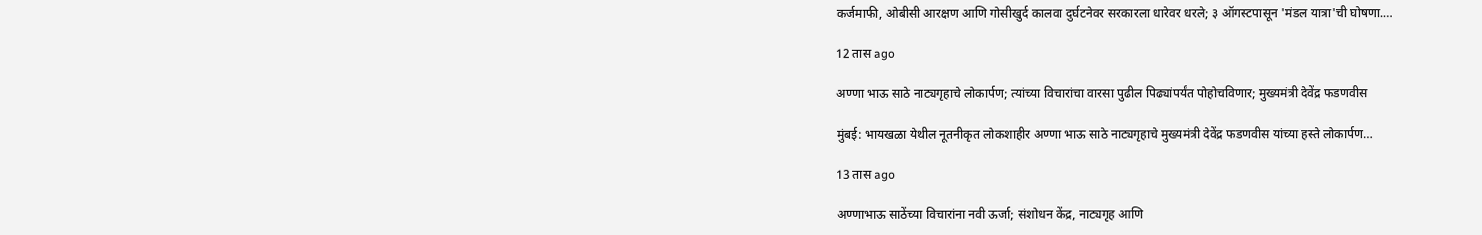कर्जमाफी, ओबीसी आरक्षण आणि गोसीखुर्द कालवा दुर्घटनेवर सरकारला धारेवर धरले; ३ ऑगस्टपासून 'मंडल यात्रा'ची घोषणा.…

12 तास ago

अण्णा भाऊ साठे नाट्यगृहाचे लोकार्पण; त्यांच्या विचारांचा वारसा पुढील पिढ्यांपर्यंत पोहोचविणार; मुख्यमंत्री देवेंद्र फडणवीस

मुंबई: भायखळा येथील नूतनीकृत लोकशाहीर अण्णा भाऊ साठे नाट्यगृहाचे मुख्यमंत्री देवेंद्र फडणवीस यांच्या हस्ते लोकार्पण…

13 तास ago

अण्णाभाऊ साठेंच्या विचारांना नवी ऊर्जा; संशोधन केंद्र, नाट्यगृह आणि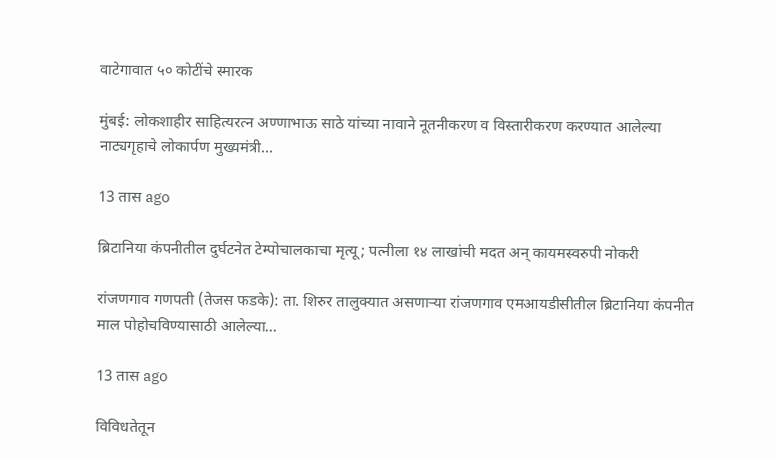वाटेगावात ५० कोटींचे स्मारक

मुंबई: लोकशाहीर साहित्यरत्न अण्णाभाऊ साठे यांच्या नावाने नूतनीकरण व विस्तारीकरण करण्यात आलेल्या नाट्यगृहाचे लोकार्पण मुख्यमंत्री…

13 तास ago

ब्रिटानिया कंपनीतील दुर्घटनेत टेम्पोचालकाचा मृत्यू; पत्नीला १४ लाखांची मदत अन् कायमस्वरुपी नोकरी

रांजणगाव गणपती (तेजस फडके): ता. शिरुर तालुक्यात असणाऱ्या रांजणगाव एमआयडीसीतील ब्रिटानिया कंपनीत माल पोहोचविण्यासाठी आलेल्या…

13 तास ago

विविधतेतून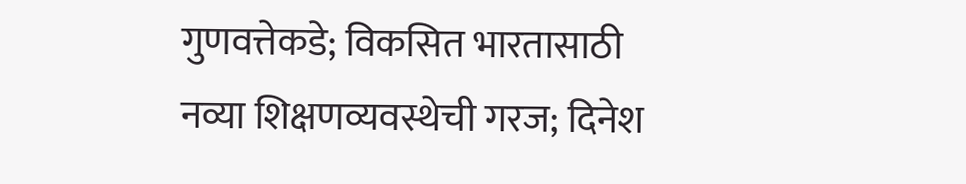गुणवत्तेकडे; विकसित भारतासाठी नव्या शिक्षणव्यवस्थेची गरज; दिनेश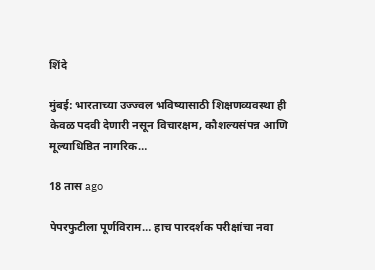शिंदे

मुंबई: भारताच्या उज्ज्वल भविष्यासाठी शिक्षणव्यवस्था ही केवळ पदवी देणारी नसून विचारक्षम, कौशल्यसंपन्न आणि मूल्याधिष्ठित नागरिक…

18 तास ago

पेपरफुटीला पूर्णविराम… हाच पारदर्शक परीक्षांचा नवा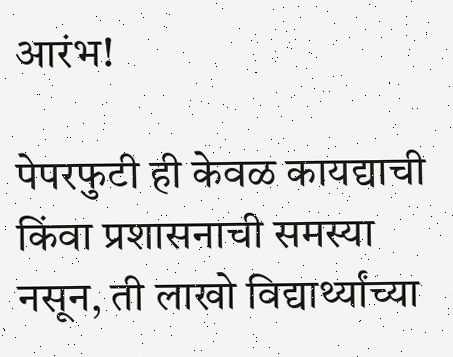आरंभ!

पेपरफुटी ही केवळ कायद्याची किंवा प्रशासनाची समस्या नसून, ती लाखो विद्यार्थ्यांच्या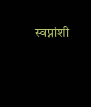स्वप्नांशी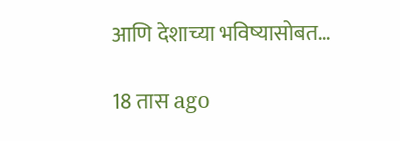आणि देशाच्या भविष्यासोबत…

18 तास ago